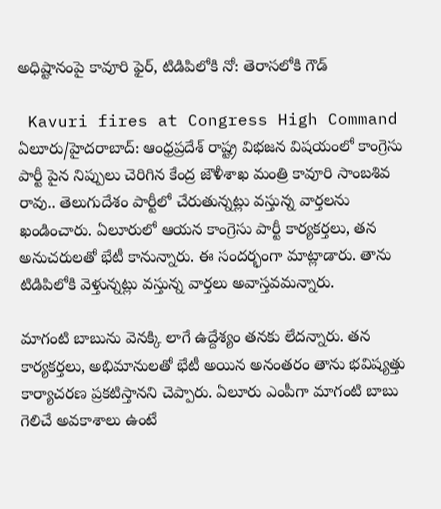అధిష్టానంపై కావూరి ఫైర్, టిడిపిలోకి నో: తెరాసలోకి గౌడ్

 Kavuri fires at Congress High Command
ఏలూరు/హైదరాబాద్: ఆంధ్రప్రదేశ్ రాష్ట్ర విభజన విషయంలో కాంగ్రెసు పార్టీ పైన నిప్పులు చెరిగిన కేంద్ర జౌళీశాఖ మంత్రి కావూరి సాంబశివ రావు.. తెలుగుదేశం పార్టీలో చేరుతున్నట్లు వస్తున్న వార్తలను ఖండించారు. ఏలూరులో ఆయన కాంగ్రెసు పార్టీ కార్యకర్తలు, తన అనుచరులతో భేటీ కానున్నారు. ఈ సందర్భంగా మాట్లాడారు. తాను టిడిపిలోకి వెళ్తున్నట్లు వస్తున్న వార్తలు అవాస్తవమన్నారు.

మాగంటి బాబును వెనక్కి లాగే ఉద్దేశ్యం తనకు లేదన్నారు. తన కార్యకర్తలు, అభిమానులతో భేటీ అయిన అనంతరం తాను భవిష్యత్తు కార్యాచరణ ప్రకటిస్తానని చెప్పారు. ఏలూరు ఎంపీగా మాగంటి బాబు గెలిచే అవకాశాలు ఉంటే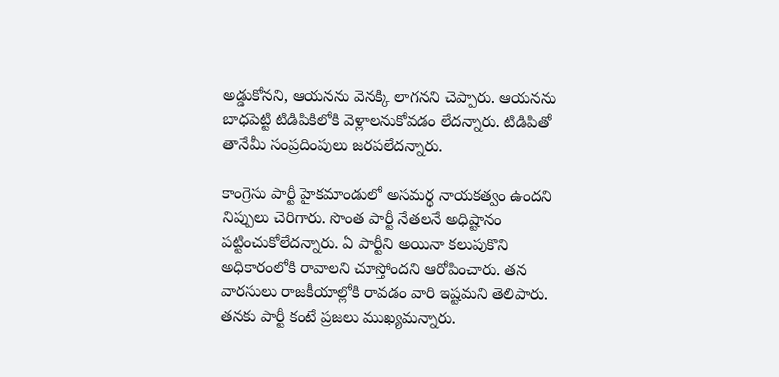అడ్డుకోనని, ఆయనను వెనక్కి లాగనని చెప్పారు. ఆయనను బాధపెట్టి టిడిపికిలోకి వెళ్లాలనుకోవడం లేదన్నారు. టిడిపితో తానేమీ సంప్రదింపులు జరపలేదన్నారు.

కాంగ్రెసు పార్టీ హైకమాండులో అసమర్థ నాయకత్వం ఉందని నిప్పులు చెరిగారు. సొంత పార్టీ నేతలనే అధిష్టానం పట్టించుకోలేదన్నారు. ఏ పార్టీని అయినా కలుపుకొని అధికారంలోకి రావాలని చూస్తోందని ఆరోపించారు. తన వారసులు రాజకీయాల్లోకి రావడం వారి ఇష్టమని తెలిపారు. తనకు పార్టీ కంటే ప్రజలు ముఖ్యమన్నారు.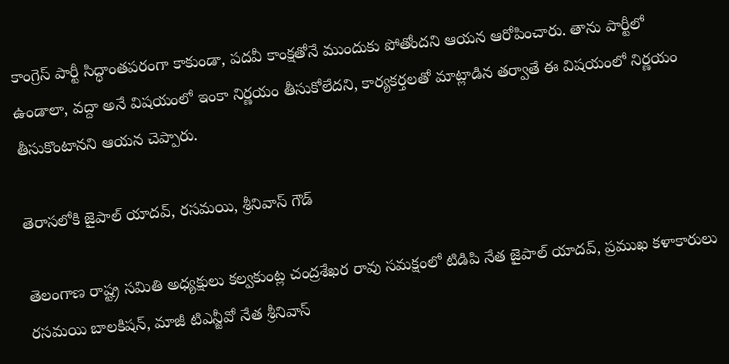కాంగ్రెస్ పార్టీ సిద్ధాంతపరంగా కాకుండా, పదవీ కాంక్షతోనే ముందుకు పోతోందని ఆయన ఆరోపించారు. తాను పార్టీలో ఉండాలా, వద్దా అనే విషయంలో ఇంకా నిర్ణయం తీసుకోలేదని, కార్యకర్తలతో మాట్లాడిన తర్వాతే ఈ విషయంలో నిర్ణయం తీసుకొంటానని ఆయన చెప్పారు.

తెరాసలోకి జైపాల్ యాదవ్, రసమయి, శ్రీనివాస్ గౌడ్

తెలంగాణ రాష్ట్ర సమితి అధ్యక్షులు కల్వకుంట్ల చంద్రశేఖర రావు సమక్షంలో టిడిపి నేత జైపాల్ యాదవ్, ప్రముఖ కళాకారులు రసమయి బాలకిషన్, మాజీ టిఎన్జీవో నేత శ్రీనివాస్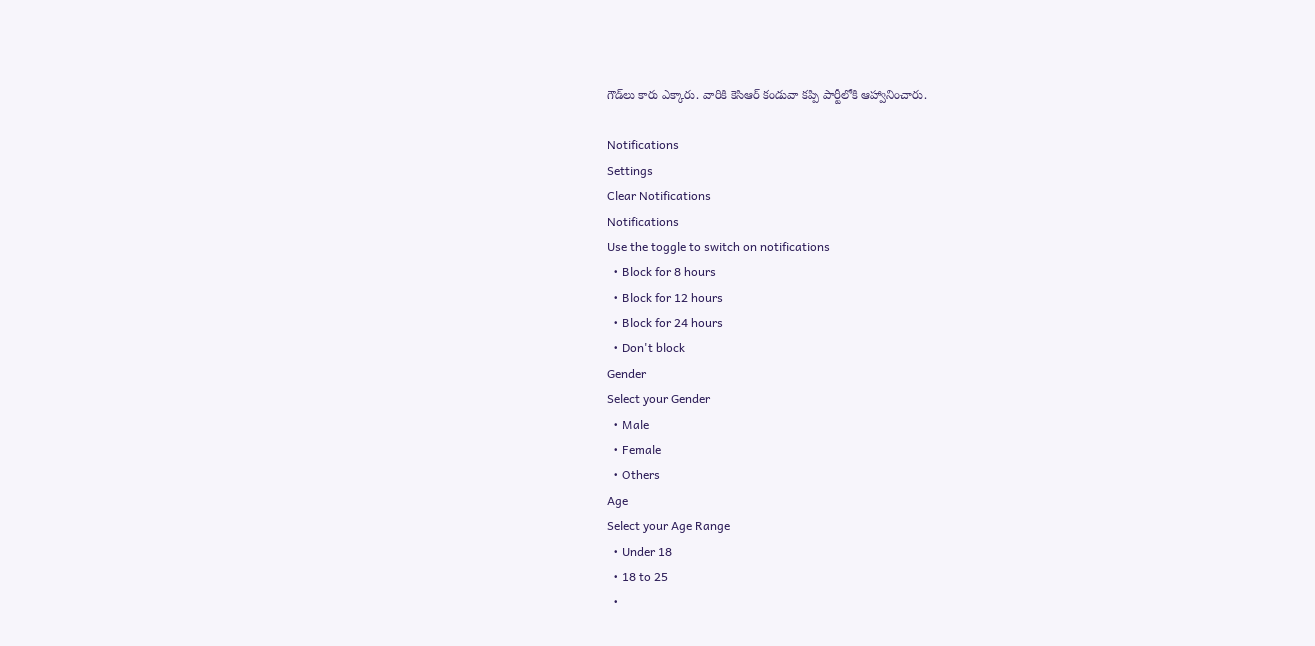గౌడ్‌లు కారు ఎక్కారు. వారికి కెసిఆర్ కండువా కప్పి పార్టీలోకి ఆహ్వానించారు.

Notifications
Settings
Clear Notifications
Notifications
Use the toggle to switch on notifications
  • Block for 8 hours
  • Block for 12 hours
  • Block for 24 hours
  • Don't block
Gender
Select your Gender
  • Male
  • Female
  • Others
Age
Select your Age Range
  • Under 18
  • 18 to 25
  •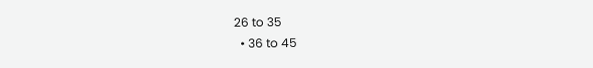26 to 35
  • 36 to 45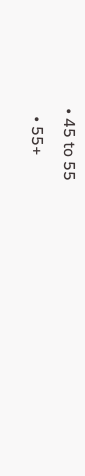• 45 to 55
  • 55+